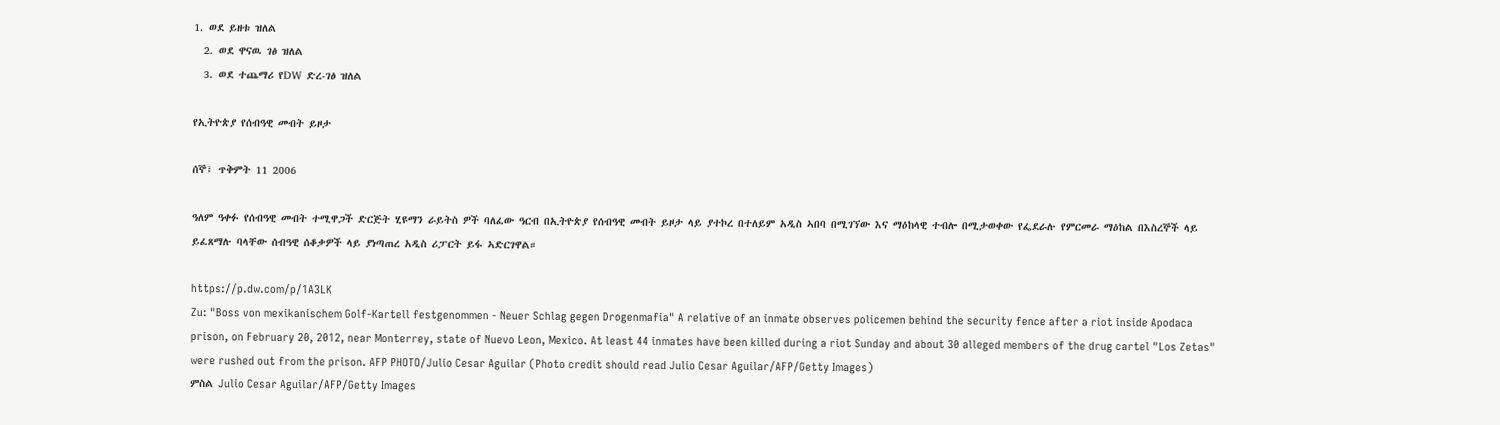1. ወደ ይዘቱ ዝለል
  2. ወደ ዋናዉ ገፅ ዝለል
  3. ወደ ተጨማሪ የDW ድረ-ገፅ ዝለል

የኢትዮጵያ የሰብዓዊ መብት ይዞታ

ሰኞ፣ ጥቅምት 11 2006

ዓለም ዓቀፉ የሰብዓዊ መብት ተሚዋጋች ድርጅት ሂዩማን ራይትስ ዎች ባለፈው ዓርብ በኢትዮጵያ የሰብዓዊ መብት ይዞታ ላይ ያተኮረ በተለይም አዲስ ኣበባ በሚገኘው እና ማዕከላዊ ተብሎ በሚታወቀው የፌደራሉ የምርመራ ማዕከል በእስረኞች ላይ ይፈጸማሉ ባላቸው ሰብዓዊ ሰቆቃዎች ላይ ያነጣጠረ አዲስ ሪፓርት ይፋ ኣድርገዋል።

https://p.dw.com/p/1A3LK
Zu: "Boss von mexikanischem Golf-Kartell festgenommen - Neuer Schlag gegen Drogenmafia" A relative of an inmate observes policemen behind the security fence after a riot inside Apodaca prison, on February 20, 2012, near Monterrey, state of Nuevo Leon, Mexico. At least 44 inmates have been killed during a riot Sunday and about 30 alleged members of the drug cartel "Los Zetas" were rushed out from the prison. AFP PHOTO/Julio Cesar Aguilar (Photo credit should read Julio Cesar Aguilar/AFP/Getty Images)
ምስል Julio Cesar Aguilar/AFP/Getty Images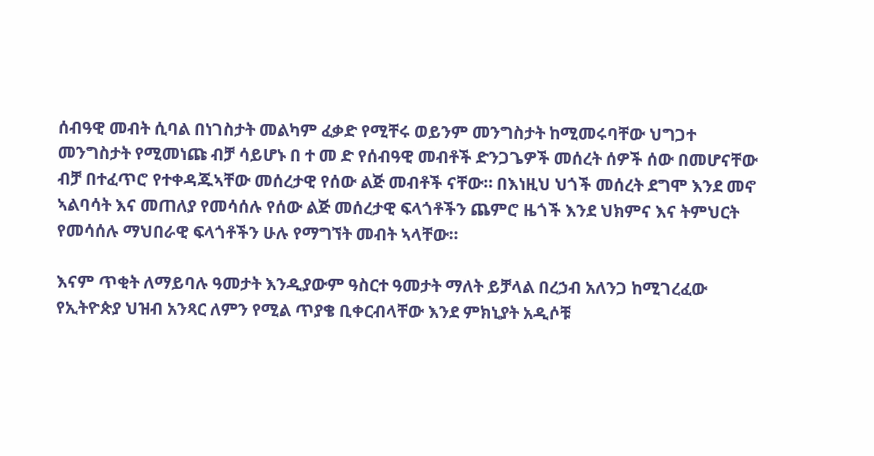ሰብዓዊ መብት ሲባል በነገስታት መልካም ፈቃድ የሚቸሩ ወይንም መንግስታት ከሚመሩባቸው ህግጋተ መንግስታት የሚመነጩ ብቻ ሳይሆኑ በ ተ መ ድ የሰብዓዊ መብቶች ድንጋጌዎች መሰረት ሰዎች ሰው በመሆናቸው ብቻ በተፈጥሮ የተቀዳጁኣቸው መሰረታዊ የሰው ልጅ መብቶች ናቸው። በእነዚህ ህጎች መሰረት ደግሞ እንደ መኖ ኣልባሳት እና መጠለያ የመሳሰሉ የሰው ልጅ መሰረታዊ ፍላጎቶችን ጨምሮ ዜጎች እንደ ህክምና እና ትምህርት የመሳሰሉ ማህበራዊ ፍላጎቶችን ሁሉ የማግኘት መብት ኣላቸው።

እናም ጥቂት ለማይባሉ ዓመታት እንዲያውም ዓስርተ ዓመታት ማለት ይቻላል በረኃብ አለንጋ ከሚገረፈው የኢትዮጵያ ህዝብ አንጻር ለምን የሚል ጥያቄ ቢቀርብላቸው እንደ ምክኒያት አዲሶቹ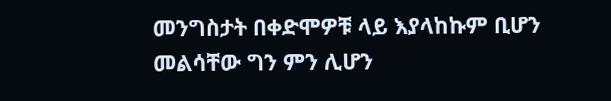መንግስታት በቀድሞዎቹ ላይ እያላከኩም ቢሆን መልሳቸው ግን ምን ሊሆን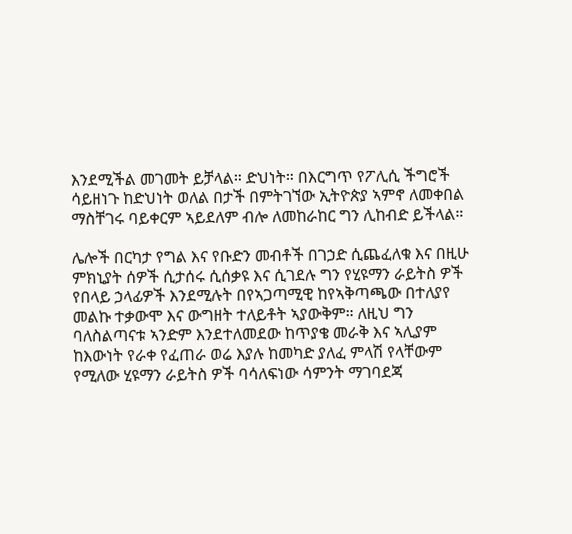እንደሚችል መገመት ይቻላል። ድህነት። በእርግጥ የፖሊሲ ችግሮች ሳይዘነጉ ከድህነት ወለል በታች በምትገኘው ኢትዮጵያ ኣምኖ ለመቀበል ማስቸገሩ ባይቀርም ኣይደለም ብሎ ለመከራከር ግን ሊከብድ ይችላል።

ሌሎች በርካታ የግል እና የቡድን መብቶች በገኃድ ሲጨፈለቁ እና በዚሁ ምክኒያት ሰዎች ሲታሰሩ ሲሰቃዩ እና ሲገደሉ ግን የሂዩማን ራይትስ ዎች የበላይ ኃላፊዎች እንደሚሉት በየኣጋጣሚዊ ከየኣቅጣጫው በተለያየ መልኩ ተቃውሞ እና ውግዘት ተለይቶት ኣያውቅም። ለዚህ ግን ባለስልጣናቱ ኣንድም እንደተለመደው ከጥያቄ መራቅ እና ኣሊያም ከእውነት የራቀ የፈጠራ ወሬ እያሉ ከመካድ ያለፈ ምላሽ የላቸውም የሚለው ሂዩማን ራይትስ ዎች ባሳለፍነው ሳምንት ማገባደጃ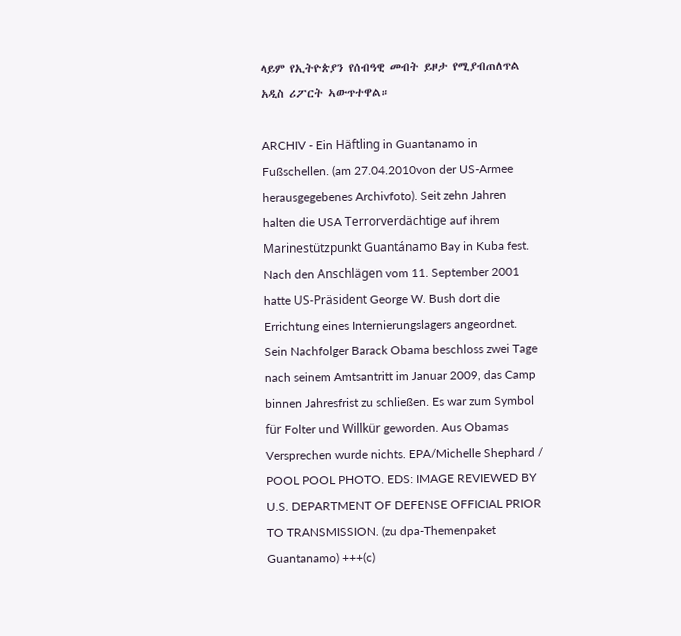ላይም የኢትዮጵያን የሰብዓዊ መብት ይዞታ የሚያብጠለጥል አዲስ ሪፖርት ኣውጥተዋል።

ARCHIV - Ein Häftling in Guantanamo in Fußschellen. (am 27.04.2010von der US-Armee herausgegebenes Archivfoto). Seit zehn Jahren halten die USA Terrorverdächtige auf ihrem Marinestützpunkt Guantánamo Bay in Kuba fest. Nach den Anschlägen vom 11. September 2001 hatte US-Präsident George W. Bush dort die Errichtung eines Internierungslagers angeordnet. Sein Nachfolger Barack Obama beschloss zwei Tage nach seinem Amtsantritt im Januar 2009, das Camp binnen Jahresfrist zu schließen. Es war zum Symbol für Folter und Willkür geworden. Aus Obamas Versprechen wurde nichts. EPA/Michelle Shephard / POOL POOL PHOTO. EDS: IMAGE REVIEWED BY U.S. DEPARTMENT OF DEFENSE OFFICIAL PRIOR TO TRANSMISSION. (zu dpa-Themenpaket Guantanamo) +++(c)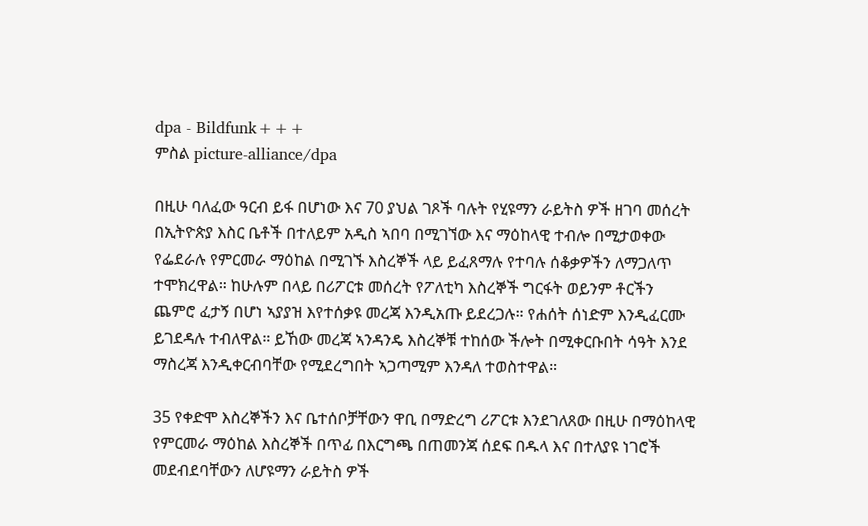dpa - Bildfunk+++
ምስል picture-alliance/dpa

በዚሁ ባለፈው ዓርብ ይፋ በሆነው እና 70 ያህል ገጾች ባሉት የሂዩማን ራይትስ ዎች ዘገባ መሰረት በኢትዮጵያ እስር ቤቶች በተለይም አዲስ ኣበባ በሚገኘው እና ማዕከላዊ ተብሎ በሚታወቀው የፌደራሉ የምርመራ ማዕከል በሚገኙ እስረኞች ላይ ይፈጸማሉ የተባሉ ሰቆቃዎችን ለማጋለጥ ተሞክረዋል። ከሁሉም በላይ በሪፖርቱ መሰረት የፖለቲካ እስረኞች ግርፋት ወይንም ቶርችን ጨምሮ ፈታኝ በሆነ ኣያያዝ እየተሰቃዩ መረጃ እንዲአጡ ይደረጋሉ። የሐሰት ሰነድም እንዲፈርሙ ይገደዳሉ ተብለዋል። ይኸው መረጃ ኣንዳንዴ እስረኞቹ ተከሰው ችሎት በሚቀርቡበት ሳዓት እንደ ማስረጃ እንዲቀርብባቸው የሚደረግበት ኣጋጣሚም እንዳለ ተወስተዋል።

35 የቀድሞ እስረኞችን እና ቤተሰቦቻቸውን ዋቢ በማድረግ ሪፖርቱ እንደገለጸው በዚሁ በማዕከላዊ የምርመራ ማዕከል እስረኞች በጥፊ በእርግጫ በጠመንጃ ሰደፍ በዱላ እና በተለያዩ ነገሮች መደብደባቸውን ለሆዩማን ራይትስ ዎች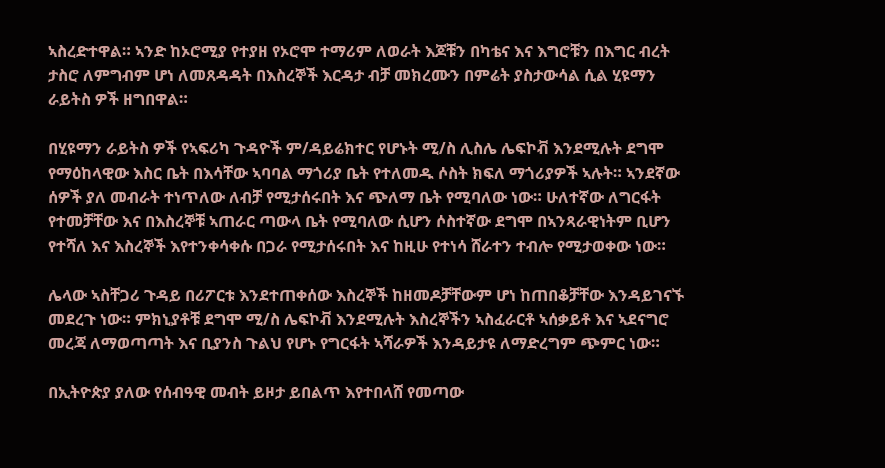ኣስረድተዋል። ኣንድ ከኦሮሚያ የተያዘ የኦሮሞ ተማሪም ለወራት እጆቹን በካቴና እና እግሮቹን በእግር ብረት ታስሮ ለምግብም ሆነ ለመጸዳዳት በእስረኞች እርዳታ ብቻ መክረሙን በምሬት ያስታውሳል ሲል ሂዩማን ራይትስ ዎች ዘግበዋል።

በሂዩማን ራይትስ ዎች የኣፍሪካ ጉዳዮች ም/ዳይሬክተር የሆኑት ሚ/ስ ሊስሌ ሌፍኮቭ እንደሚሉት ደግሞ የማዕከላዊው እስር ቤት በእሳቸው ኣባባል ማጎሪያ ቤት የተለመዱ ሶስት ክፍለ ማጎሪያዎች ኣሉት። ኣንደኛው ሰዎች ያለ መብራት ተነጥለው ለብቻ የሚታሰሩበት እና ጭለማ ቤት የሚባለው ነው። ሁለተኛው ለግርፋት የተመቻቸው እና በእስረኞቹ ኣጠራር ጣውላ ቤት የሚባለው ሲሆን ሶስተኛው ደግሞ በኣንጻራዊነትም ቢሆን የተሻለ እና እስረኞች እየተንቀሳቀሱ በጋራ የሚታሰሩበት እና ከዚሁ የተነሳ ሸራተን ተብሎ የሚታወቀው ነው።

ሌላው ኣስቸጋሪ ጉዳይ በሪፖርቱ እንደተጠቀሰው እስረኞች ከዘመዶቻቸውም ሆነ ከጠበቆቻቸው እንዳይገናኙ መደረጉ ነው። ምክኒያቶቹ ደግሞ ሚ/ስ ሌፍኮቭ እንደሚሉት እስረኞችን ኣስፈራርቶ ኣሰቃይቶ እና ኣደናግሮ መረጃ ለማወጣጣት እና ቢያንስ ጉልህ የሆኑ የግርፋት ኣሻራዎች እንዳይታዩ ለማድረግም ጭምር ነው።

በኢትዮጵያ ያለው የሰብዓዊ መብት ይዞታ ይበልጥ እየተበላሸ የመጣው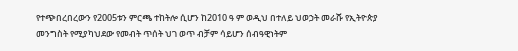የተጭበረበረውን የ2005ቱን ምርጫ ተከትሎ ሲሆን ከ2010 ዓ ም ወዲህ በተለይ ህወኃት መራሹ የኢትዮጵያ መንግስት የሚያካህደው የመብት ጥሰት ህገ ወጥ ብቻም ሳይሆን ሰብዓዊነትም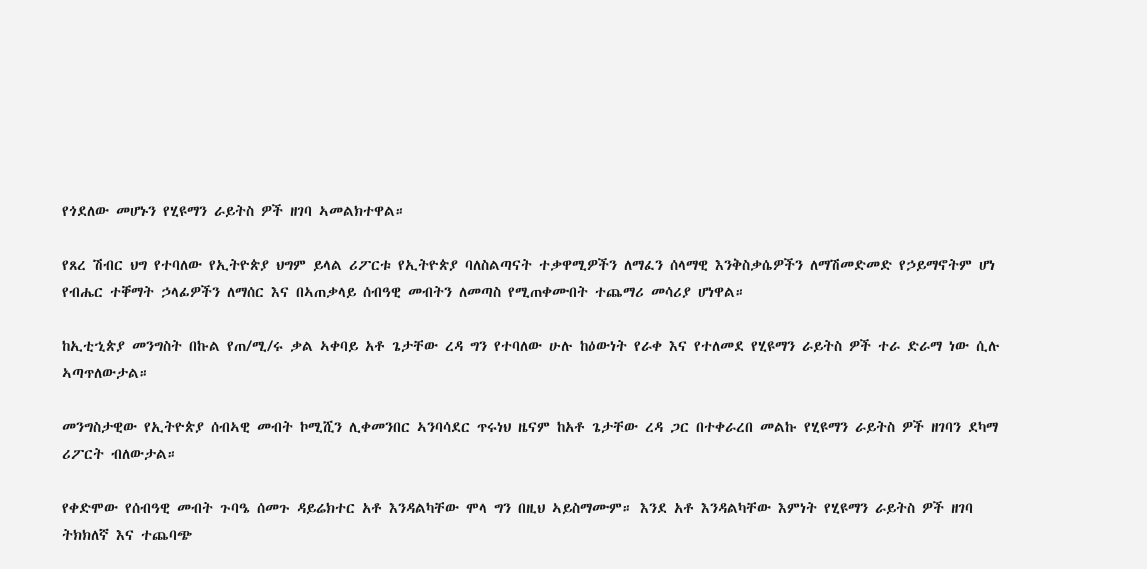የጎደለው መሆኑን የሂዩማን ራይትስ ዎች ዘገባ ኣመልክተዋል።

የጸረ ሽብር ህግ የተባለው የኢትዮጵያ ህግም ይላል ሪፖርቱ የኢትዮጵያ ባለስልጣናት ተቃዋሚዎችን ለማፈን ሰላማዊ እንቅስቃሴዎችን ለማሽመድመድ የኃይማኖትም ሆነ የብሔር ተቐማት ኃላፊዎችን ለማሰር እና በኣጠቃላይ ሰብዓዊ መብትን ለመጣስ የሚጠቀሙበት ተጨማሪ መሳሪያ ሆነዋል።

ከኢቲኂጵያ መንግስት በኩል የጠ/ሚ/ሩ ቃል ኣቀባይ አቶ ጌታቸው ረዳ ግን የተባለው ሁሉ ከዕውነት የራቀ እና የተለመደ የሂዩማን ራይትስ ዎች ተራ ድራማ ነው ሲሉ ኣጣጥለውታል።

መንግስታዊው የኢትዮጵያ ሰብኣዊ መብት ኮሚሺን ሊቀመንበር ኣንባሳደር ጥሩነህ ዜናም ከአቶ ጌታቸው ረዳ ጋር በተቀራረበ መልኩ የሂዩማን ራይትስ ዎች ዘገባን ደካማ ሪፖርት ብለውታል።

የቀድሞው የሰብዓዊ መብት ጉባዔ ሰመጉ ዳይሬክተር አቶ እንዳልካቸው ሞላ ግን በዚህ ኣይስማሙም። እንደ አቶ እንዳልካቸው እምነት የሂዩማን ራይትስ ዎች ዘገባ ትክክለኛ እና ተጨባጭ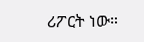ሪፖርት ነው።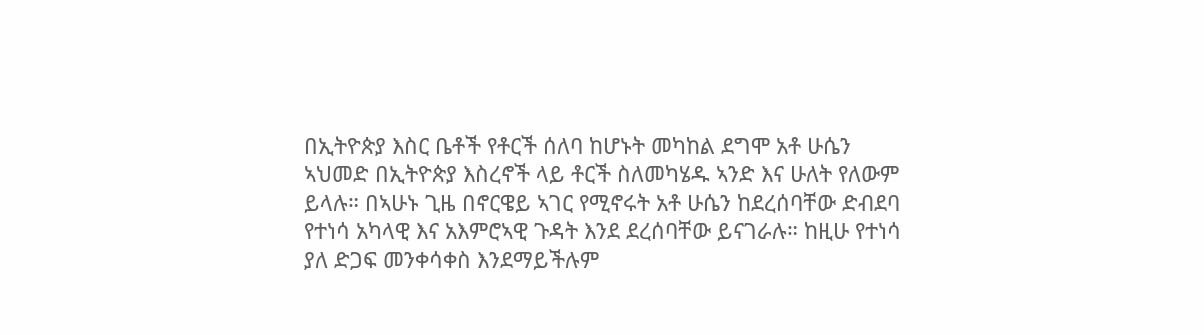በኢትዮጵያ እስር ቤቶች የቶርች ሰለባ ከሆኑት መካከል ደግሞ አቶ ሁሴን ኣህመድ በኢትዮጵያ እስረኖች ላይ ቶርች ስለመካሄዱ ኣንድ እና ሁለት የለውም ይላሉ። በኣሁኑ ጊዜ በኖርዌይ ኣገር የሚኖሩት አቶ ሁሴን ከደረሰባቸው ድብደባ የተነሳ አካላዊ እና አእምሮኣዊ ጉዳት እንደ ደረሰባቸው ይናገራሉ። ከዚሁ የተነሳ ያለ ድጋፍ መንቀሳቀስ እንደማይችሉም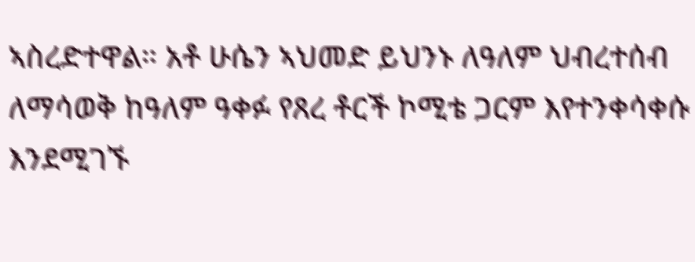ኣስረድተዋል። አቶ ሁሴን ኣህመድ ይህንኑ ለዓለም ህብረተሰብ ለማሳወቅ ከዓለም ዓቀፉ የጸረ ቶርች ኮሚቴ ጋርም እየተንቀሳቀሱ እንደሚገኙ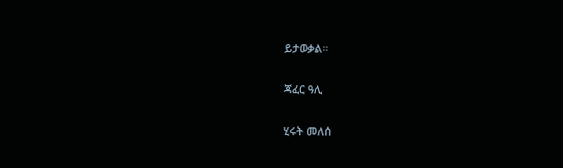ይታወቃል።

ጃፈር ዓሊ

ሂሩት መለሰ